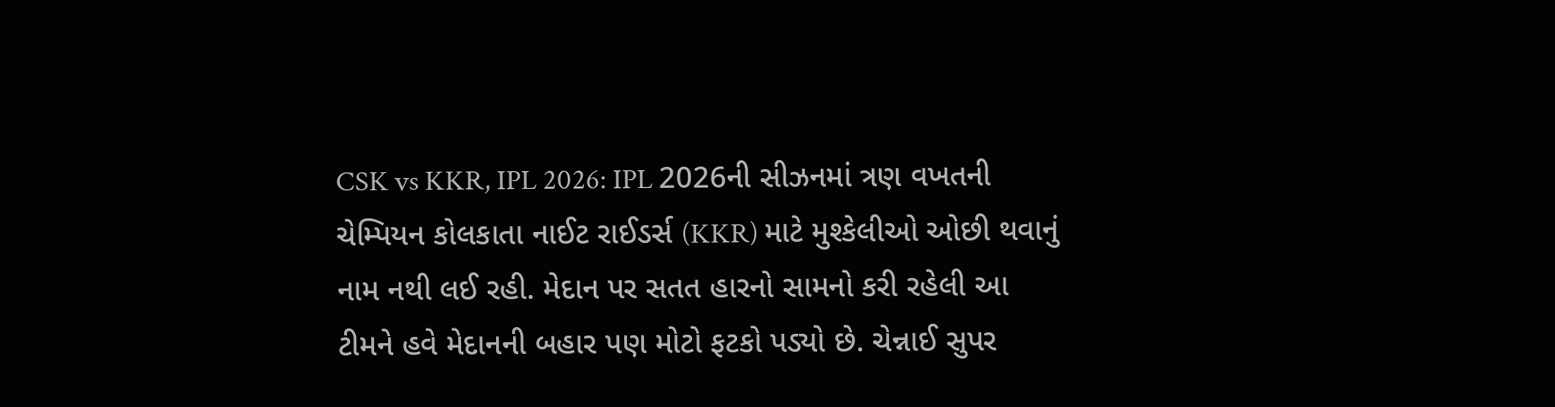CSK vs KKR, IPL 2026: IPL 2026ની સીઝનમાં ત્રણ વખતની ચેમ્પિયન કોલકાતા નાઈટ રાઈડર્સ (KKR) માટે મુશ્કેલીઓ ઓછી થવાનું નામ નથી લઈ રહી. મેદાન પર સતત હારનો સામનો કરી રહેલી આ ટીમને હવે મેદાનની બહાર પણ મોટો ફટકો પડ્યો છે. ચેન્નાઈ સુપર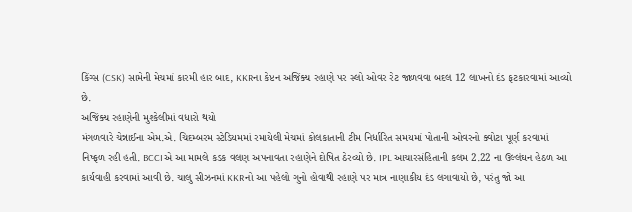કિંગ્સ (CSK) સામેની મેચમાં કારમી હાર બાદ, KKRના કેપ્ટન અજિંક્ય રહાણે પર સ્લો ઓવર રેટ જાળવવા બદલ 12 લાખનો દંડ ફટકારવામાં આવ્યો છે.
અજિંક્ય રહાણેની મુશ્કેલીમાં વધારો થયો
મંગળવારે ચેન્નાઈના એમ.એ. ચિદમ્બરમ સ્ટેડિયમમાં રમાયેલી મેચમાં કોલકાતાની ટીમ નિર્ધારિત સમયમાં પોતાની ઓવરનો ક્વોટા પૂર્ણ કરવામાં નિષ્ફળ રહી હતી. BCCIએ આ મામલે કડક વલણ અપનાવતા રહાણેને દોષિત ઠેરવ્યો છે. IPL આચારસંહિતાની કલમ 2.22 ના ઉલ્લંઘન હેઠળ આ કાર્યવાહી કરવામાં આવી છે. ચાલુ સીઝનમાં KKRનો આ પહેલો ગુનો હોવાથી રહાણે પર માત્ર નાણાકીય દંડ લગાવાયો છે, પરંતુ જો આ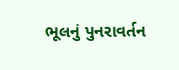ભૂલનું પુનરાવર્તન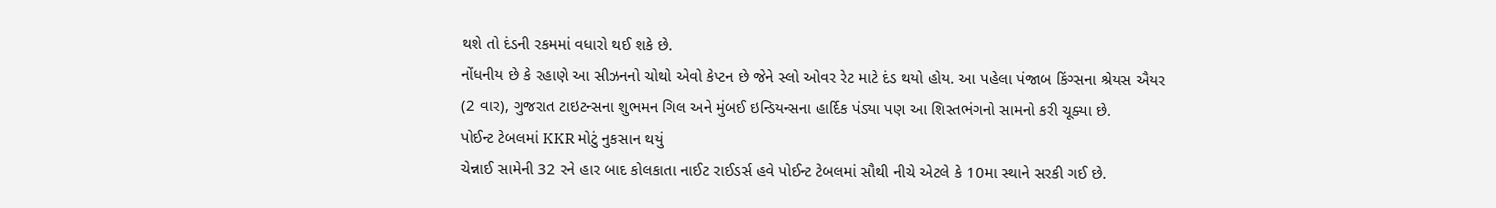થશે તો દંડની રકમમાં વધારો થઈ શકે છે.
નોંધનીય છે કે રહાણે આ સીઝનનો ચોથો એવો કેપ્ટન છે જેને સ્લો ઓવર રેટ માટે દંડ થયો હોય. આ પહેલા પંજાબ કિંગ્સના શ્રેયસ ઐયર (2 વાર), ગુજરાત ટાઇટન્સના શુભમન ગિલ અને મુંબઈ ઇન્ડિયન્સના હાર્દિક પંડ્યા પણ આ શિસ્તભંગનો સામનો કરી ચૂક્યા છે.
પોઈન્ટ ટેબલમાં KKR મોટું નુકસાન થયું
ચેન્નાઈ સામેની 32 રને હાર બાદ કોલકાતા નાઈટ રાઈડર્સ હવે પોઈન્ટ ટેબલમાં સૌથી નીચે એટલે કે 10મા સ્થાને સરકી ગઈ છે.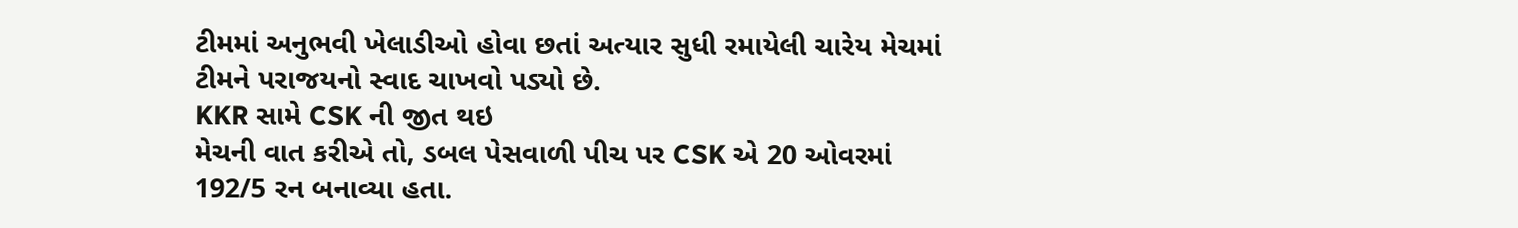ટીમમાં અનુભવી ખેલાડીઓ હોવા છતાં અત્યાર સુધી રમાયેલી ચારેય મેચમાં ટીમને પરાજયનો સ્વાદ ચાખવો પડ્યો છે.
KKR સામે CSK ની જીત થઇ
મેચની વાત કરીએ તો, ડબલ પેસવાળી પીચ પર CSK એ 20 ઓવરમાં 192/5 રન બનાવ્યા હતા.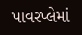પાવરપ્લેમાં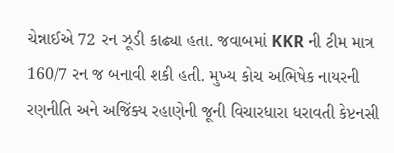ચેન્નાઈએ 72 રન ઝૂડી કાઢ્યા હતા. જવાબમાં KKR ની ટીમ માત્ર 160/7 રન જ બનાવી શકી હતી. મુખ્ય કોચ અભિષેક નાયરની રણનીતિ અને અજિંક્ય રહાણેની જૂની વિચારધારા ધરાવતી કેપ્ટનસી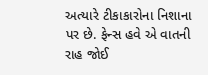અત્યારે ટીકાકારોના નિશાના પર છે. ફેન્સ હવે એ વાતની રાહ જોઈ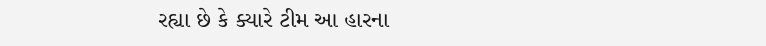રહ્યા છે કે ક્યારે ટીમ આ હારના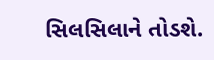સિલસિલાને તોડશે.